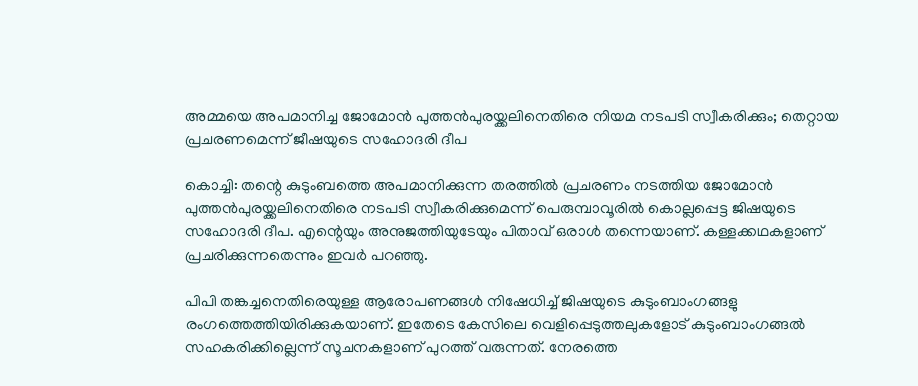അമ്മയെ അപമാനിച്ച ജോമോന്‍ പുത്തന്‍പുരയ്ക്കലിനെതിരെ നിയമ നടപടി സ്വീകരിക്കും; തെറ്റായ പ്രചരണമെന്ന് ജീഷയുടെ സഹോദരി ദീപ

കൊച്ചി: തന്റെ കുടുംബത്തെ അപമാനിക്കുന്ന തരത്തില്‍ പ്രചരണം നടത്തിയ ജോമോന്‍ പുത്തന്‍പുരയ്ക്കലിനെതിരെ നടപടി സ്വീകരിക്കുമെന്ന് പെരുമ്പാവൂരില്‍ കൊല്ലപ്പെട്ട ജിഷയുടെ സഹോദരി ദീപ. എന്റെയും അനുജത്തിയുടേയും പിതാവ് ഒരാള്‍ തന്നെയാണ്. കള്ളക്കഥകളാണ് പ്രചരിക്കുന്നതെന്നും ഇവര്‍ പറഞ്ഞു.

പിപി തങ്കച്ചനെതിരെയുള്ള ആരോപണങ്ങള്‍ നിഷേധിച്ച് ജിഷയുടെ കുടുംബാംഗങ്ങളു രംഗത്തെത്തിയിരിക്കുകയാണ്. ഇതേടെ കേസിലെ വെളിപ്പെടുത്തലുകളോട് കുടുംബാംഗങ്ങല്‍ സഹകരിക്കില്ലെന്ന് സൂചനകളാണ് പുറത്ത് വരുന്നത്. നേരത്തെ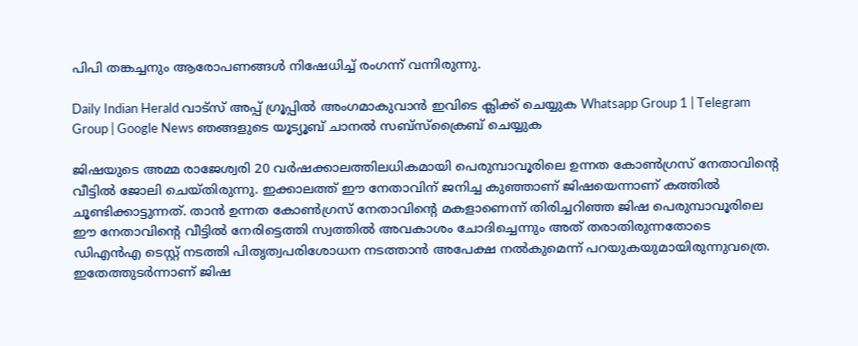പിപി തങ്കച്ചനും ആരോപണങ്ങള്‍ നിഷേധിച്ച് രംഗന്ന് വന്നിരുന്നു.

Daily Indian Herald വാട്സ് അപ്പ് ഗ്രൂപ്പിൽ അംഗമാകുവാൻ ഇവിടെ ക്ലിക്ക് ചെയ്യുക Whatsapp Group 1 | Telegram Group | Google News ഞങ്ങളുടെ യൂട്യൂബ് ചാനൽ സബ്സ്ക്രൈബ് ചെയ്യുക

ജിഷയുടെ അമ്മ രാജേശ്വരി 20 വര്‍ഷക്കാലത്തിലധികമായി പെരുമ്പാവൂരിലെ ഉന്നത കോണ്‍ഗ്രസ് നേതാവിന്റെ വീട്ടില്‍ ജോലി ചെയ്തിരുന്നു. ഇക്കാലത്ത് ഈ നേതാവിന് ജനിച്ച കുഞ്ഞാണ് ജിഷയെന്നാണ് കത്തില്‍ ചൂണ്ടിക്കാട്ടുന്നത്. താന്‍ ഉന്നത കോണ്‍ഗ്രസ് നേതാവിന്റെ മകളാണെന്ന് തിരിച്ചറിഞ്ഞ ജിഷ പെരുമ്പാവൂരിലെ ഈ നേതാവിന്റെ വീട്ടില്‍ നേരിട്ടെത്തി സ്വത്തില്‍ അവകാശം ചോദിച്ചെന്നും അത് തരാതിരുന്നതോടെ ഡിഎന്‍എ ടെസ്റ്റ് നടത്തി പിതൃത്വപരിശോധന നടത്താന്‍ അപേക്ഷ നല്‍കുമെന്ന് പറയുകയുമായിരുന്നുവത്രെ. ഇതേത്തുടര്‍ന്നാണ് ജിഷ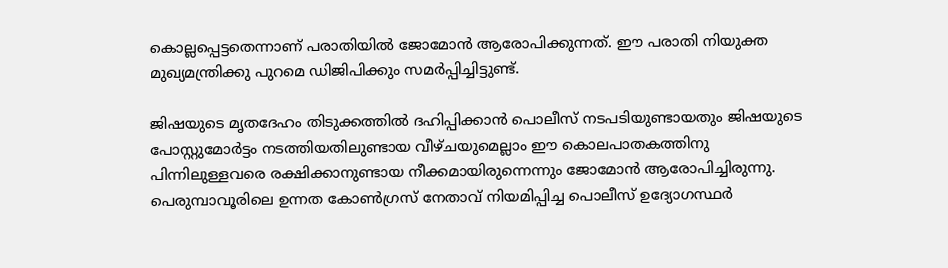കൊല്ലപ്പെട്ടതെന്നാണ് പരാതിയില്‍ ജോമോന്‍ ആരോപിക്കുന്നത്. ഈ പരാതി നിയുക്ത മുഖ്യമന്ത്രിക്കു പുറമെ ഡിജിപിക്കും സമര്‍പ്പിച്ചിട്ടുണ്ട്.

ജിഷയുടെ മൃതദേഹം തിടുക്കത്തില്‍ ദഹിപ്പിക്കാന്‍ പൊലീസ് നടപടിയുണ്ടായതും ജിഷയുടെ പോസ്റ്റുമോര്‍ട്ടം നടത്തിയതിലുണ്ടായ വീഴ്ചയുമെല്ലാം ഈ കൊലപാതകത്തിനു പിന്നിലുള്ളവരെ രക്ഷിക്കാനുണ്ടായ നീക്കമായിരുന്നെന്നും ജോമോന്‍ ആരോപിച്ചിരുന്നു. പെരുമ്പാവൂരിലെ ഉന്നത കോണ്‍ഗ്രസ് നേതാവ് നിയമിപ്പിച്ച പൊലീസ് ഉദ്യോഗസ്ഥര്‍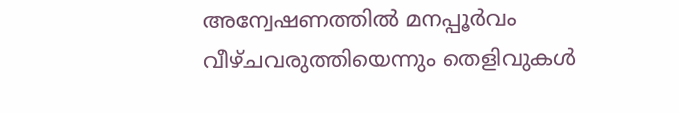അന്വേഷണത്തില്‍ മനപ്പൂര്‍വം വീഴ്ചവരുത്തിയെന്നും തെളിവുകള്‍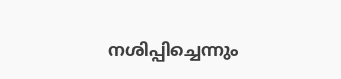നശിപ്പിച്ചെന്നും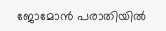ജോമോന്‍ പരാതിയില്‍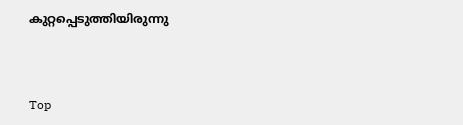കുറ്റപ്പെടുത്തിയിരുന്നു



Top